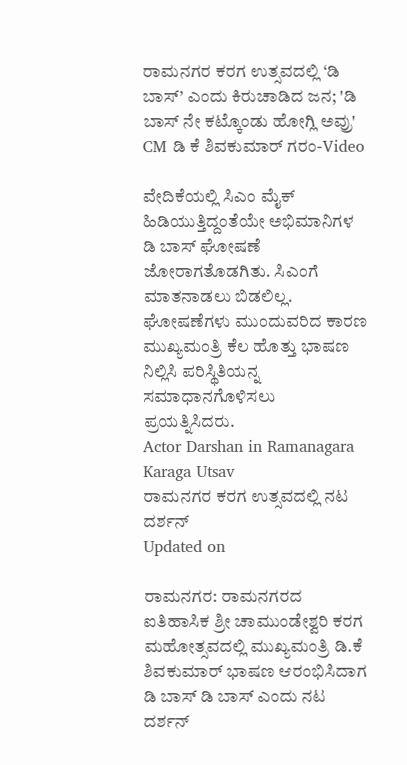ರಾಮನಗರ ಕರಗ ಉತ್ಸವದಲ್ಲಿ ‘ಡಿ ಬಾಸ್’ ಎಂದು ಕಿರುಚಾಡಿದ ಜನ; 'ಡಿ ಬಾಸ್ ನೇ ಕಟ್ಕೊಂಡು ಹೋಗ್ಲಿ ಅವ್ರು' CM ಡಿ ಕೆ ಶಿವಕುಮಾರ್ ಗರಂ-Video

ವೇದಿಕೆಯಲ್ಲಿ ಸಿಎಂ ಮೈಕ್ ಹಿಡಿಯುತ್ತಿದ್ದಂತೆಯೇ ಅಭಿಮಾನಿಗಳ ಡಿ ಬಾಸ್ ಘೋಷಣೆ ಜೋರಾಗತೊಡಗಿತು. ಸಿಎಂಗೆ ಮಾತನಾಡಲು ಬಿಡಲಿಲ್ಲ. ಘೋಷಣೆಗಳು ಮುಂದುವರಿದ ಕಾರಣ ಮುಖ್ಯಮಂತ್ರಿ ಕೆಲ ಹೊತ್ತು ಭಾಷಣ ನಿಲ್ಲಿಸಿ ಪರಿಸ್ಥಿತಿಯನ್ನ ಸಮಾಧಾನಗೊಳಿಸಲು ಪ್ರಯತ್ನಿಸಿದರು.
Actor Darshan in Ramanagara Karaga Utsav
ರಾಮನಗರ ಕರಗ ಉತ್ಸವದಲ್ಲಿ ನಟ ದರ್ಶನ್
Updated on

ರಾಮನಗರ: ರಾಮನಗರದ ಐತಿಹಾಸಿಕ ಶ್ರೀ ಚಾಮುಂಡೇಶ್ವರಿ ಕರಗ ಮಹೋತ್ಸವದಲ್ಲಿ ಮುಖ್ಯಮಂತ್ರಿ ಡಿ.ಕೆ ಶಿವಕುಮಾರ್ ಭಾಷಣ ಆರಂಭಿಸಿದಾಗ ಡಿ ಬಾಸ್ ಡಿ ಬಾಸ್ ಎಂದು ನಟ ದರ್ಶನ್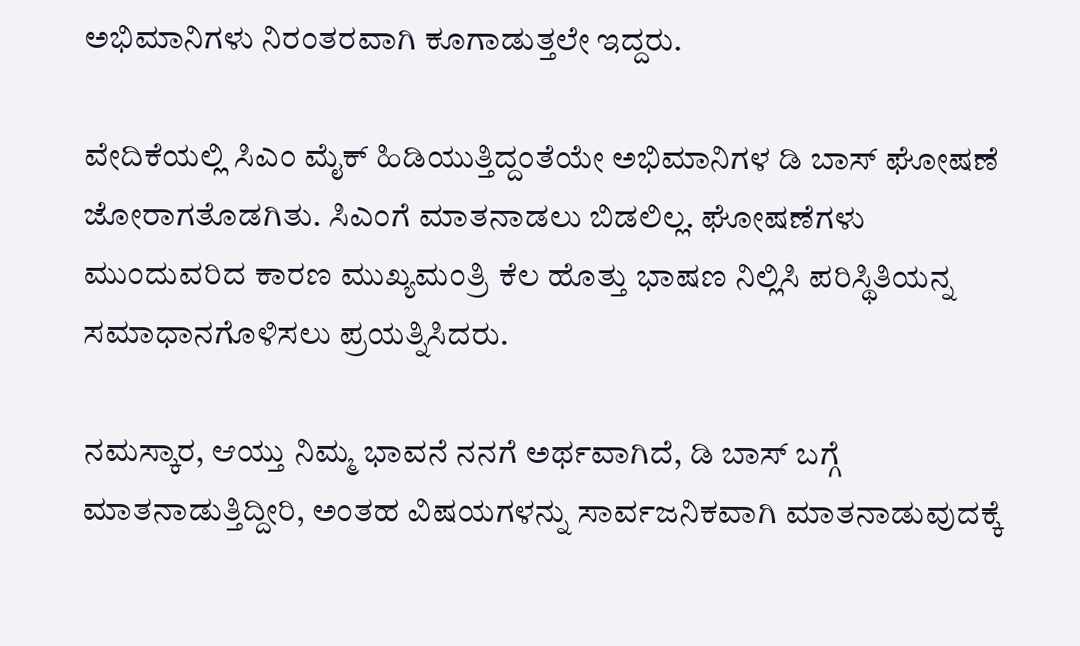ಅಭಿಮಾನಿಗಳು ನಿರಂತರವಾಗಿ ಕೂಗಾಡುತ್ತಲೇ ಇದ್ದರು.

ವೇದಿಕೆಯಲ್ಲಿ ಸಿಎಂ ಮೈಕ್ ಹಿಡಿಯುತ್ತಿದ್ದಂತೆಯೇ ಅಭಿಮಾನಿಗಳ ಡಿ ಬಾಸ್ ಘೋಷಣೆ ಜೋರಾಗತೊಡಗಿತು. ಸಿಎಂಗೆ ಮಾತನಾಡಲು ಬಿಡಲಿಲ್ಲ. ಘೋಷಣೆಗಳು ಮುಂದುವರಿದ ಕಾರಣ ಮುಖ್ಯಮಂತ್ರಿ ಕೆಲ ಹೊತ್ತು ಭಾಷಣ ನಿಲ್ಲಿಸಿ ಪರಿಸ್ಥಿತಿಯನ್ನ ಸಮಾಧಾನಗೊಳಿಸಲು ಪ್ರಯತ್ನಿಸಿದರು.

ನಮಸ್ಕಾರ, ಆಯ್ತು ನಿಮ್ಮ ಭಾವನೆ ನನಗೆ ಅರ್ಥವಾಗಿದೆ, ಡಿ ಬಾಸ್ ಬಗ್ಗೆ ಮಾತನಾಡುತ್ತಿದ್ದೀರಿ, ಅಂತಹ ವಿಷಯಗಳನ್ನು ಸಾರ್ವಜನಿಕವಾಗಿ ಮಾತನಾಡುವುದಕ್ಕೆ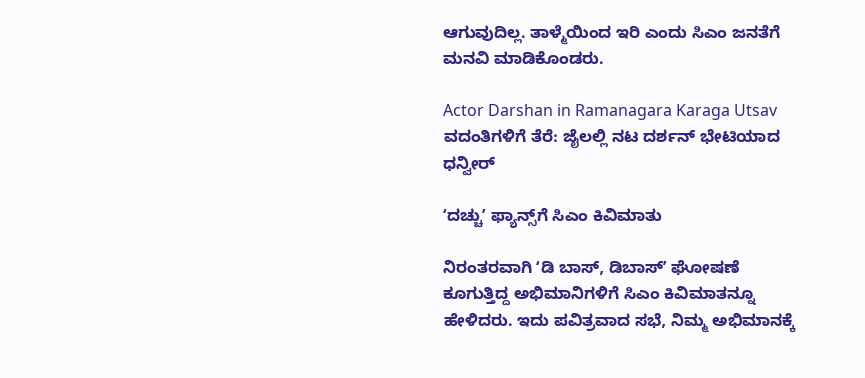ಆಗುವುದಿಲ್ಲ. ತಾಳ್ಮೆಯಿಂದ ಇರಿ ಎಂದು ಸಿಎಂ ಜನತೆಗೆ ಮನವಿ ಮಾಡಿಕೊಂಡರು.

Actor Darshan in Ramanagara Karaga Utsav
ವದಂತಿಗಳಿಗೆ ತೆರೆ: ಜೈಲಲ್ಲಿ ನಟ ದರ್ಶನ್ ಭೇಟಿಯಾದ ಧನ್ವೀರ್

ʻದಚ್ಚುʼ ಫ್ಯಾನ್ಸ್‌ಗೆ ಸಿಎಂ ಕಿವಿಮಾತು

ನಿರಂತರವಾಗಿ ʻಡಿ ಬಾಸ್‌, ಡಿಬಾಸ್‌ʼ ಘೋಷಣೆ ಕೂಗುತ್ತಿದ್ದ ಅಭಿಮಾನಿಗಳಿಗೆ ಸಿಎಂ ಕಿವಿಮಾತನ್ನೂ ಹೇಳಿದರು. ಇದು ಪವಿತ್ರವಾದ ಸಭೆ, ನಿಮ್ಮ ಅಭಿಮಾನಕ್ಕೆ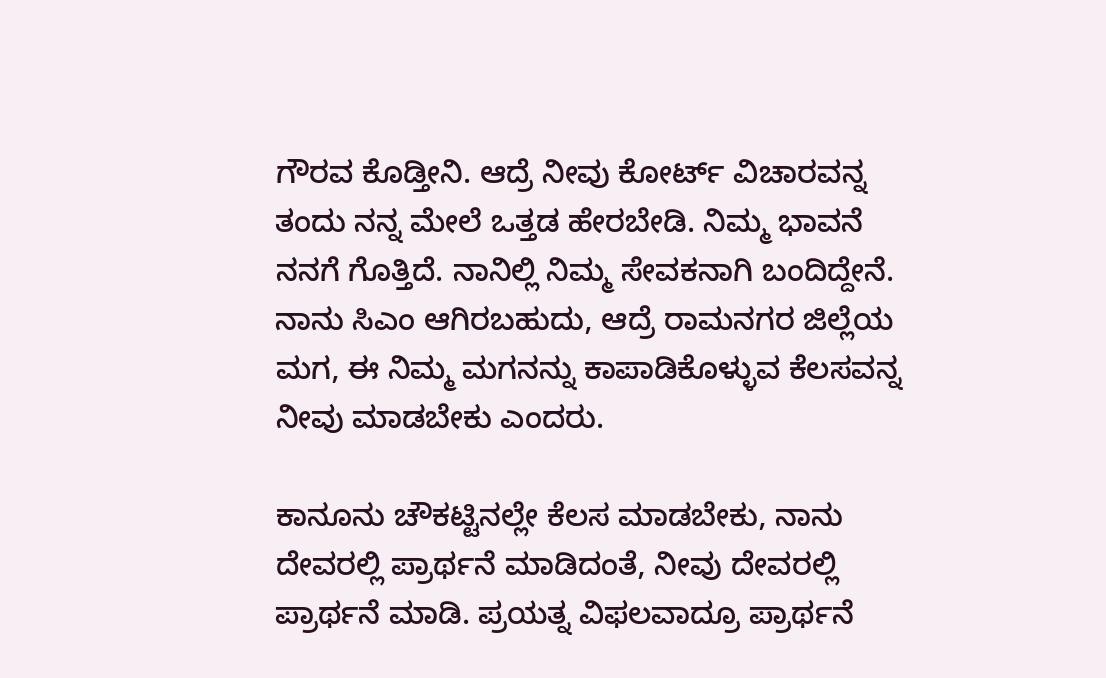ಗೌರವ ಕೊಡ್ತೀನಿ. ಆದ್ರೆ ನೀವು ಕೋರ್ಟ್‌ ವಿಚಾರವನ್ನ ತಂದು ನನ್ನ ಮೇಲೆ ಒತ್ತಡ ಹೇರಬೇಡಿ. ನಿಮ್ಮ ಭಾವನೆ ನನಗೆ ಗೊತ್ತಿದೆ. ನಾನಿಲ್ಲಿ ನಿಮ್ಮ ಸೇವಕನಾಗಿ ಬಂದಿದ್ದೇನೆ. ನಾನು ಸಿಎಂ ಆಗಿರಬಹುದು, ಆದ್ರೆ ರಾಮನಗರ ಜಿಲ್ಲೆಯ ಮಗ, ಈ ನಿಮ್ಮ ಮಗನನ್ನು ಕಾಪಾಡಿಕೊಳ್ಳುವ ಕೆಲಸವನ್ನ ನೀವು ಮಾಡಬೇಕು ಎಂದರು.

ಕಾನೂನು ಚೌಕಟ್ಟಿನಲ್ಲೇ ಕೆಲಸ ಮಾಡಬೇಕು, ನಾನು ದೇವರಲ್ಲಿ ಪ್ರಾರ್ಥನೆ ಮಾಡಿದಂತೆ, ನೀವು ದೇವರಲ್ಲಿ ಪ್ರಾರ್ಥನೆ ಮಾಡಿ. ಪ್ರಯತ್ನ ವಿಫಲವಾದ್ರೂ ಪ್ರಾರ್ಥನೆ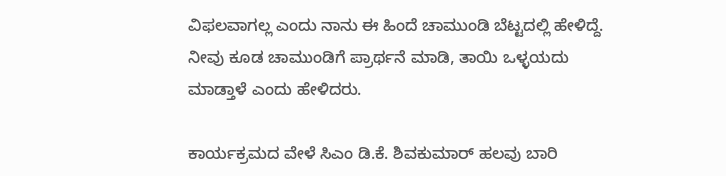ವಿಫಲವಾಗಲ್ಲ ಎಂದು ನಾನು ಈ ಹಿಂದೆ ಚಾಮುಂಡಿ ಬೆಟ್ಟದಲ್ಲಿ ಹೇಳಿದ್ದೆ. ನೀವು ಕೂಡ ಚಾಮುಂಡಿಗೆ ಪ್ರಾರ್ಥನೆ ಮಾಡಿ, ತಾಯಿ ಒಳ್ಳಯದು ಮಾಡ್ತಾಳೆ ಎಂದು ಹೇಳಿದರು.

ಕಾರ್ಯಕ್ರಮದ ವೇಳೆ ಸಿಎಂ ಡಿ.ಕೆ. ಶಿವಕುಮಾರ್ ಹಲವು ಬಾರಿ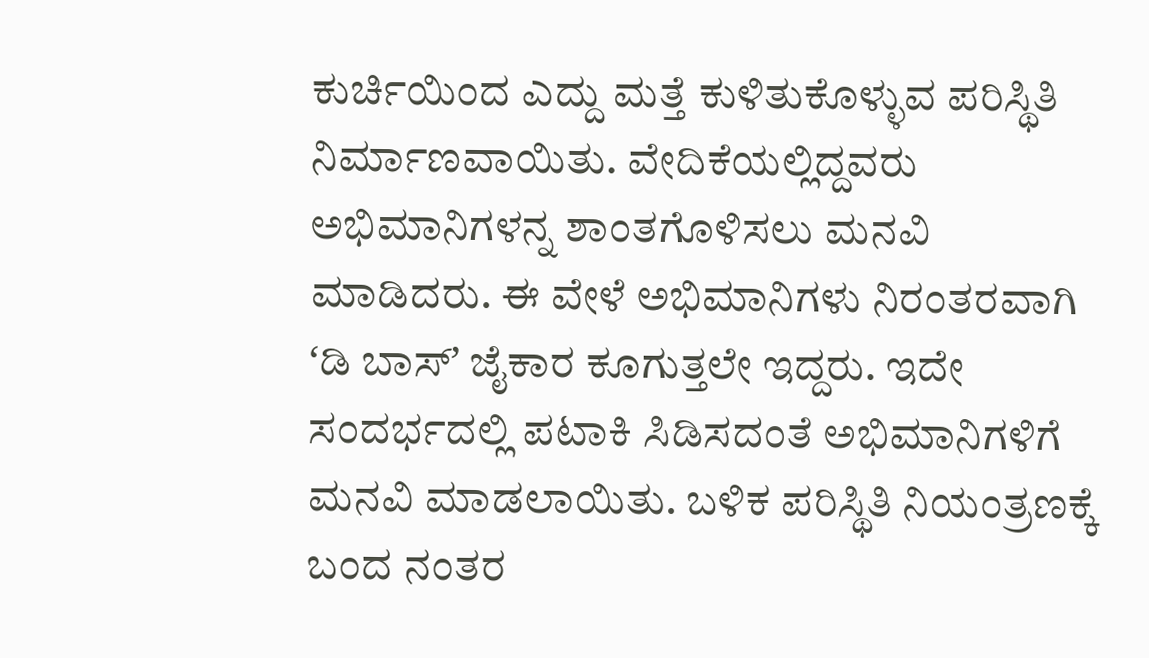ಕುರ್ಚಿಯಿಂದ ಎದ್ದು ಮತ್ತೆ ಕುಳಿತುಕೊಳ್ಳುವ ಪರಿಸ್ಥಿತಿ ನಿರ್ಮಾಣವಾಯಿತು. ವೇದಿಕೆಯಲ್ಲಿದ್ದವರು ಅಭಿಮಾನಿಗಳನ್ನ ಶಾಂತಗೊಳಿಸಲು ಮನವಿ ಮಾಡಿದರು. ಈ ವೇಳೆ ಅಭಿಮಾನಿಗಳು ನಿರಂತರವಾಗಿ ʻಡಿ ಬಾಸ್ʼ ಜೈಕಾರ ಕೂಗುತ್ತಲೇ ಇದ್ದರು. ಇದೇ ಸಂದರ್ಭದಲ್ಲಿ ಪಟಾಕಿ ಸಿಡಿಸದಂತೆ ಅಭಿಮಾನಿಗಳಿಗೆ ಮನವಿ ಮಾಡಲಾಯಿತು. ಬಳಿಕ ಪರಿಸ್ಥಿತಿ ನಿಯಂತ್ರಣಕ್ಕೆ ಬಂದ ನಂತರ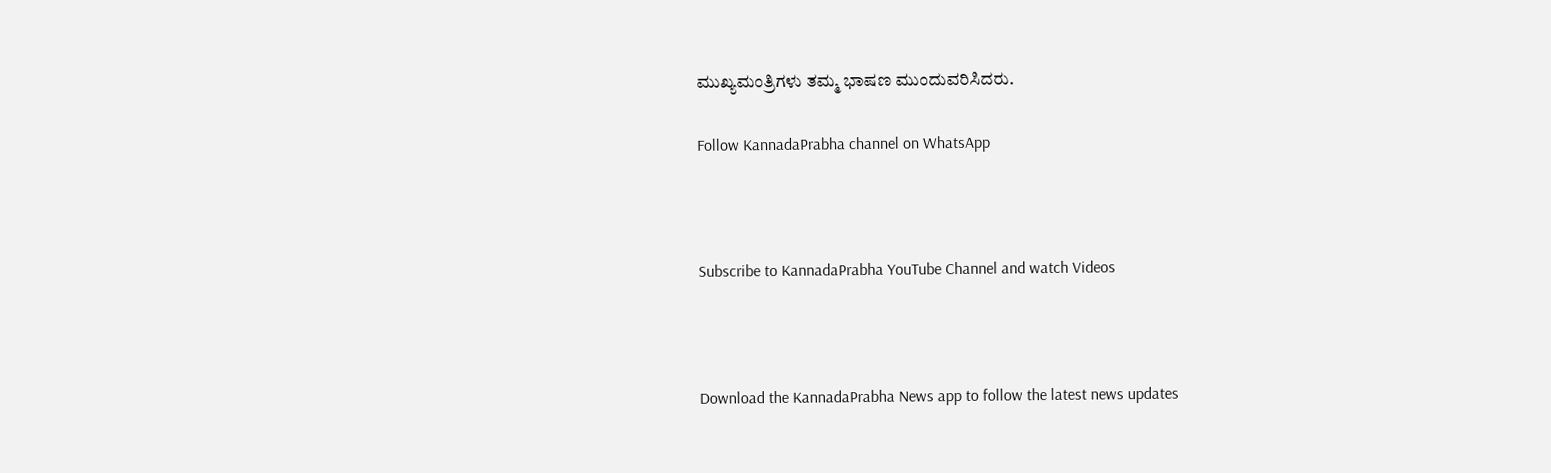ಮುಖ್ಯಮಂತ್ರಿಗಳು ತಮ್ಮ ಭಾಷಣ ಮುಂದುವರಿಸಿದರು.

Follow KannadaPrabha channel on WhatsApp



Subscribe to KannadaPrabha YouTube Channel and watch Videos



Download the KannadaPrabha News app to follow the latest news updates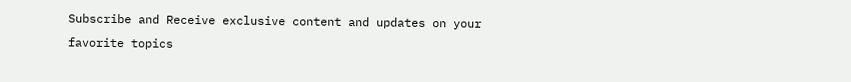Subscribe and Receive exclusive content and updates on your favorite topics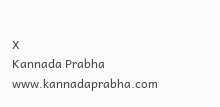X
Kannada Prabha
www.kannadaprabha.com